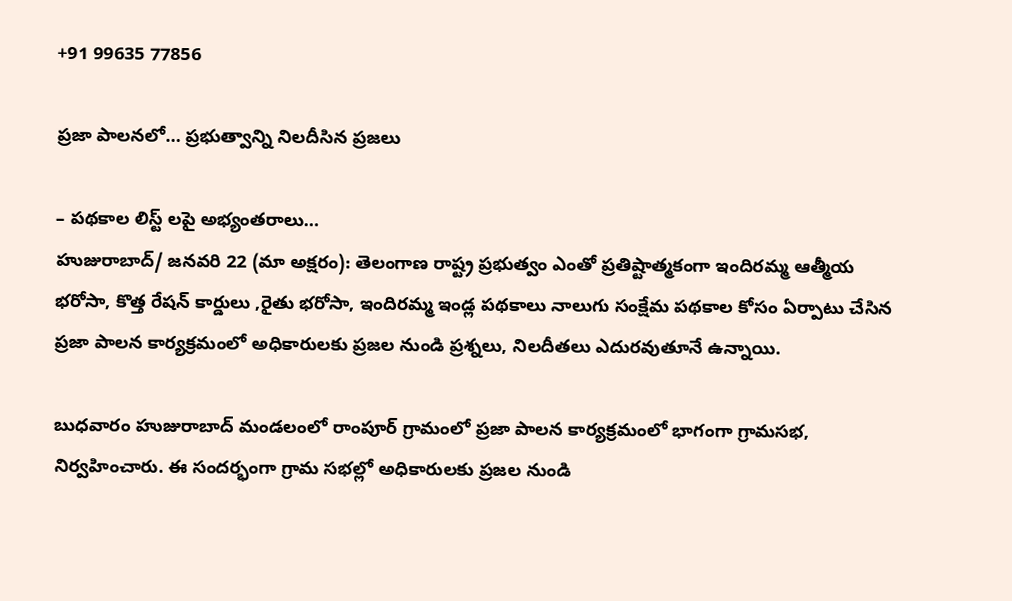+91 99635 77856

ప్రజా పాలనలో… ప్రభుత్వాన్ని నిలదీసిన ప్రజలు

– పథకాల లిస్ట్ లపై అభ్యంతరాలు…
హుజురాబాద్/ జనవరి 22 (మా అక్షరం): తెలంగాణ రాష్ట్ర ప్రభుత్వం ఎంతో ప్రతిష్టాత్మకంగా ఇందిరమ్మ ఆత్మీయ భరోసా, కొత్త రేషన్ కార్డులు ,రైతు భరోసా, ఇందిరమ్మ ఇండ్ల పథకాలు నాలుగు సంక్షేమ పథకాల కోసం ఏర్పాటు చేసిన ప్రజా పాలన కార్యక్రమంలో అధికారులకు ప్రజల నుండి ప్రశ్నలు, నిలదీతలు ఎదురవుతూనే ఉన్నాయి.

బుధవారం హుజురాబాద్ మండలంలో రాంపూర్ గ్రామంలో ప్రజా పాలన కార్యక్రమంలో భాగంగా గ్రామసభ, నిర్వహించారు. ఈ సందర్భంగా గ్రామ సభల్లో అధికారులకు ప్రజల నుండి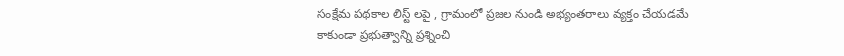సంక్షేమ పథకాల లిస్ట్ లపై , గ్రామంలో ప్రజల నుండి అభ్యంతరాలు వ్యక్తం చేయడమే కాకుండా ప్రభుత్వాన్ని ప్రశ్నించి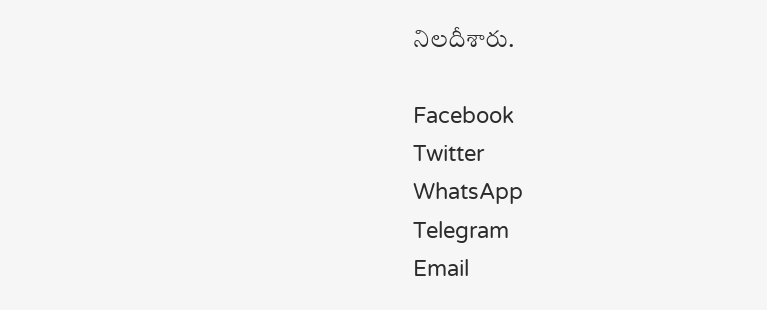నిలదీశారు.

Facebook
Twitter
WhatsApp
Telegram
Email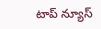టాప్ న్యూస్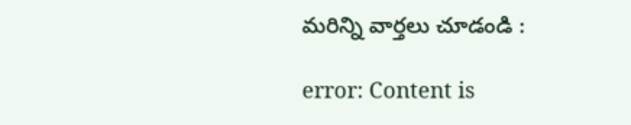మరిన్ని వార్తలు చూడండి :

error: Content is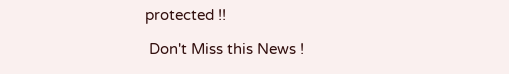protected !!

 Don't Miss this News !